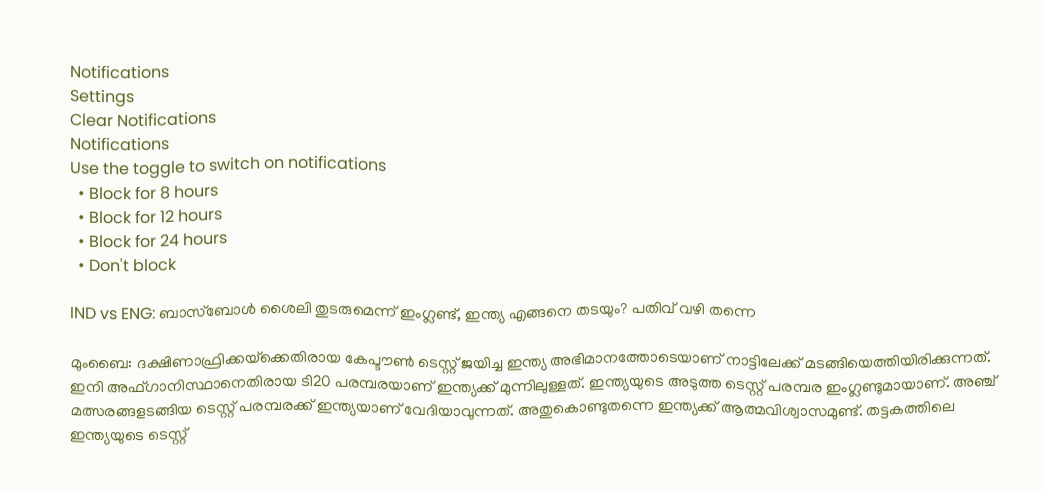Notifications
Settings
Clear Notifications
Notifications
Use the toggle to switch on notifications
  • Block for 8 hours
  • Block for 12 hours
  • Block for 24 hours
  • Don't block

IND vs ENG: ബാസ്‌ബോള്‍ ശൈലി തുടരുമെന്ന് ഇംഗ്ലണ്ട്, ഇന്ത്യ എങ്ങനെ തടയും? പതിവ് വഴി തന്നെ

മുംബൈ: ദക്ഷിണാഫ്രിക്കയ്‌ക്കെതിരായ കേപ്ടൗണ്‍ ടെസ്റ്റ് ജയിച്ച ഇന്ത്യ അഭിമാനത്തോടെയാണ് നാട്ടിലേക്ക് മടങ്ങിയെത്തിയിരിക്കുന്നത്. ഇനി അഫ്ഗാനിസ്ഥാനെതിരായ ടി20 പരമ്പരയാണ് ഇന്ത്യക്ക് മുന്നിലുള്ളത്. ഇന്ത്യയുടെ അടുത്ത ടെസ്റ്റ് പരമ്പര ഇംഗ്ലണ്ടുമായാണ്. അഞ്ച് മത്സരങ്ങളടങ്ങിയ ടെസ്റ്റ് പരമ്പരക്ക് ഇന്ത്യയാണ് വേദിയാവുന്നത്. അതുകൊണ്ടുതന്നെ ഇന്ത്യക്ക് ആത്മവിശ്വാസമുണ്ട്. തട്ടകത്തിലെ ഇന്ത്യയുടെ ടെസ്റ്റ്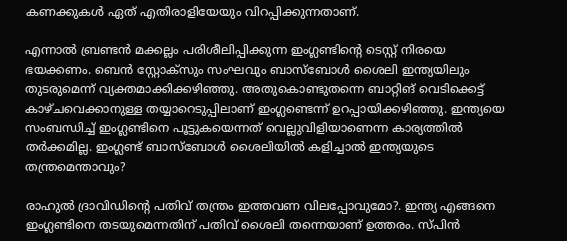കണക്കുകള്‍ ഏത് എതിരാളിയേയും വിറപ്പിക്കുന്നതാണ്.

എന്നാല്‍ ബ്രണ്ടന്‍ മക്കല്ലം പരിശീലിപ്പിക്കുന്ന ഇംഗ്ലണ്ടിന്റെ ടെസ്റ്റ് നിരയെ ഭയക്കണം. ബെന്‍ സ്റ്റോക്‌സും സംഘവും ബാസ്‌ബോള്‍ ശൈലി ഇന്ത്യയിലും തുടരുമെന്ന് വ്യക്തമാക്കിക്കഴിഞ്ഞു. അതുകൊണ്ടുതന്നെ ബാറ്റിങ് വെടിക്കെട്ട് കാഴ്ചവെക്കാനുള്ള തയ്യാറെടുപ്പിലാണ് ഇംഗ്ലണ്ടെന്ന് ഉറപ്പായിക്കഴിഞ്ഞു. ഇന്ത്യയെ സംബന്ധിച്ച് ഇംഗ്ലണ്ടിനെ പൂട്ടുകയെന്നത് വെല്ലുവിളിയാണെന്ന കാര്യത്തില്‍ തര്‍ക്കമില്ല. ഇംഗ്ലണ്ട് ബാസ്‌ബോള്‍ ശൈലിയില്‍ കളിച്ചാല്‍ ഇന്ത്യയുടെ തന്ത്രമെന്താവും?

രാഹുല്‍ ദ്രാവിഡിന്റെ പതിവ് തന്ത്രം ഇത്തവണ വിലപ്പോവുമോ?. ഇന്ത്യ എങ്ങനെ ഇംഗ്ലണ്ടിനെ തടയുമെന്നതിന് പതിവ് ശൈലി തന്നെയാണ് ഉത്തരം. സ്പിന്‍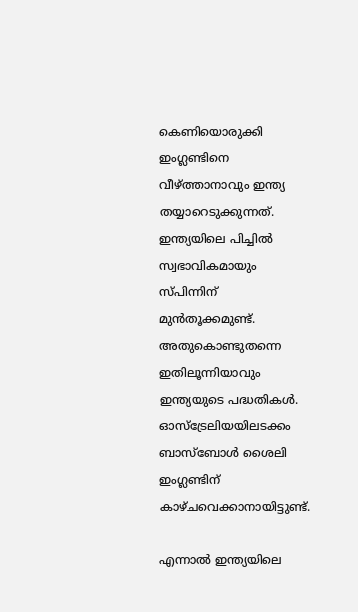കെണിയൊരുക്കി ഇംഗ്ലണ്ടിനെ വീഴ്ത്താനാവും ഇന്ത്യ തയ്യാറെടുക്കുന്നത്. ഇന്ത്യയിലെ പിച്ചില്‍ സ്വഭാവികമായും സ്പിന്നിന് മുന്‍തൂക്കമുണ്ട്. അതുകൊണ്ടുതന്നെ ഇതിലൂന്നിയാവും ഇന്ത്യയുടെ പദ്ധതികള്‍. ഓസ്‌ട്രേലിയയിലടക്കം ബാസ്‌ബോള്‍ ശൈലി ഇംഗ്ലണ്ടിന് കാഴ്ചവെക്കാനായിട്ടുണ്ട്.

എന്നാല്‍ ഇന്ത്യയിലെ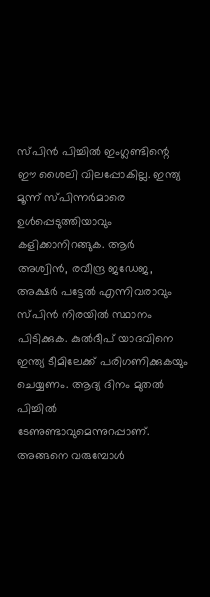സ്പിന്‍ പിച്ചില്‍ ഇംഗ്ലണ്ടിന്റെ ഈ ശൈലി വിലപ്പോകില്ല. ഇന്ത്യ മൂന്ന് സ്പിന്നര്‍മാരെ ഉള്‍പ്പെടുത്തിയാവും കളിക്കാനിറങ്ങുക. ആര്‍ അശ്വിന്‍, രവീന്ദ്ര ജഡേജ, അക്ഷര്‍ പട്ടേല്‍ എന്നിവരാവും സ്പിന്‍ നിരയില്‍ സ്ഥാനം പിടിക്കുക. കുല്‍ദീപ് യാദവിനെ ഇന്ത്യ ടീമിലേക്ക് പരിഗണിക്കുകയും ചെയ്യണം. ആദ്യ ദിനം മുതല്‍ പിച്ചില്‍ ടേണുണ്ടാവുമെന്നുറപ്പാണ്. അങ്ങനെ വരുമ്പോള്‍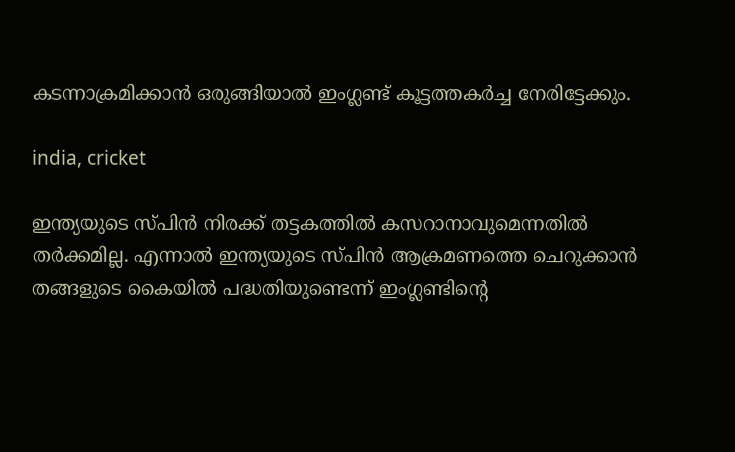കടന്നാക്രമിക്കാന്‍ ഒരുങ്ങിയാല്‍ ഇംഗ്ലണ്ട് കൂട്ടത്തകര്‍ച്ച നേരിട്ടേക്കും.

india, cricket

ഇന്ത്യയുടെ സ്പിന്‍ നിരക്ക് തട്ടകത്തില്‍ കസറാനാവുമെന്നതില്‍ തര്‍ക്കമില്ല. എന്നാല്‍ ഇന്ത്യയുടെ സ്പിന്‍ ആക്രമണത്തെ ചെറുക്കാന്‍ തങ്ങളുടെ കൈയില്‍ പദ്ധതിയുണ്ടെന്ന് ഇംഗ്ലണ്ടിന്റെ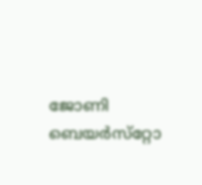ജോണി ബെയര്‍സ്‌റ്റോ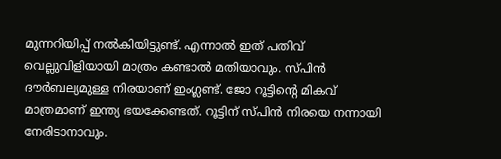മുന്നറിയിപ്പ് നല്‍കിയിട്ടുണ്ട്. എന്നാല്‍ ഇത് പതിവ് വെല്ലുവിളിയായി മാത്രം കണ്ടാല്‍ മതിയാവും. സ്പിന്‍ ദൗര്‍ബല്യമുള്ള നിരയാണ് ഇംഗ്ലണ്ട്. ജോ റൂട്ടിന്റെ മികവ് മാത്രമാണ് ഇന്ത്യ ഭയക്കേണ്ടത്. റൂട്ടിന് സ്പിന്‍ നിരയെ നന്നായി നേരിടാനാവും.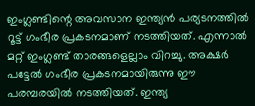ഇംഗ്ലണ്ടിന്റെ അവസാന ഇന്ത്യന്‍ പര്യടനത്തില്‍ റൂട്ട് ഗംഭീര പ്രകടനമാണ് നടത്തിയത്. എന്നാല്‍ മറ്റ് ഇംഗ്ലണ്ട് താരങ്ങളെല്ലാം വിറച്ചു. അക്ഷര്‍ പട്ടേല്‍ ഗംഭീര പ്രകടനമായിരുന്നു ഈ പരമ്പരയില്‍ നടത്തിയത്. ഇന്ത്യ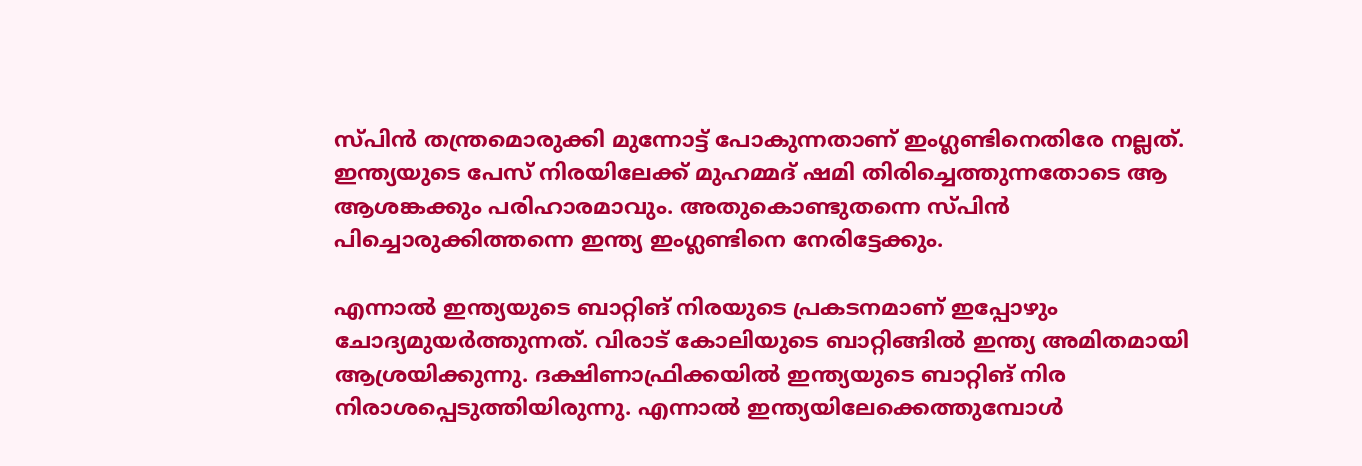സ്പിന്‍ തന്ത്രമൊരുക്കി മുന്നോട്ട് പോകുന്നതാണ് ഇംഗ്ലണ്ടിനെതിരേ നല്ലത്. ഇന്ത്യയുടെ പേസ് നിരയിലേക്ക് മുഹമ്മദ് ഷമി തിരിച്ചെത്തുന്നതോടെ ആ ആശങ്കക്കും പരിഹാരമാവും. അതുകൊണ്ടുതന്നെ സ്പിന്‍ പിച്ചൊരുക്കിത്തന്നെ ഇന്ത്യ ഇംഗ്ലണ്ടിനെ നേരിട്ടേക്കും.

എന്നാല്‍ ഇന്ത്യയുടെ ബാറ്റിങ് നിരയുടെ പ്രകടനമാണ് ഇപ്പോഴും ചോദ്യമുയര്‍ത്തുന്നത്. വിരാട് കോലിയുടെ ബാറ്റിങ്ങില്‍ ഇന്ത്യ അമിതമായി ആശ്രയിക്കുന്നു. ദക്ഷിണാഫ്രിക്കയില്‍ ഇന്ത്യയുടെ ബാറ്റിങ് നിര നിരാശപ്പെടുത്തിയിരുന്നു. എന്നാല്‍ ഇന്ത്യയിലേക്കെത്തുമ്പോള്‍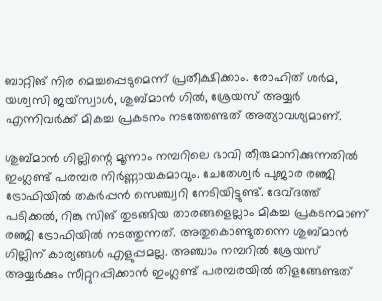ബാറ്റിങ് നിര മെച്ചപ്പെടുമെന്ന് പ്രതീക്ഷിക്കാം. രോഹിത് ശര്‍മ, യശ്വസി ജയ്‌സ്വാള്‍, ശുബ്മാന്‍ ഗില്‍, ശ്രേയസ് അയ്യര്‍ എന്നിവര്‍ക്ക് മികച്ച പ്രകടനം നടത്തേണ്ടത് അത്യാവശ്യമാണ്.

ശുബ്മാന്‍ ഗില്ലിന്റെ മൂന്നാം നമ്പറിലെ ഭാവി തീരുമാനിക്കുന്നതില്‍ ഇംഗ്ലണ്ട് പരമ്പര നിര്‍ണ്ണായകമാവും. ചേതേശ്വര്‍ പുജാര രഞ്ജി ട്രോഫിയില്‍ തകര്‍പ്പന്‍ സെഞ്ച്വറി നേടിയിട്ടുണ്ട്. ദേവ്ദത്ത് പടിക്കല്‍, റിങ്കു സിങ് തുടങ്ങിയ താരങ്ങളെല്ലാം മികച്ച പ്രകടനമാണ് രഞ്ജി ട്രോഫിയില്‍ നടത്തുന്നത്. അതുകൊണ്ടുതന്നെ ശുബ്മാന്‍ ഗില്ലിന് കാര്യങ്ങള്‍ എളുപ്പമല്ല. അഞ്ചാം നമ്പറില്‍ ശ്രേയസ് അയ്യര്‍ക്കും സീറ്റുറപ്പിക്കാന്‍ ഇംഗ്ലണ്ട് പരമ്പരയില്‍ തിളങ്ങേണ്ടത്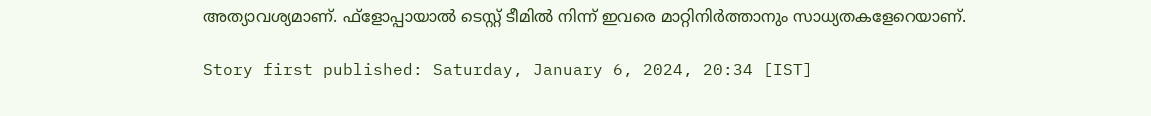അത്യാവശ്യമാണ്. ഫ്‌ളോപ്പായാല്‍ ടെസ്റ്റ് ടീമില്‍ നിന്ന് ഇവരെ മാറ്റിനിര്‍ത്താനും സാധ്യതകളേറെയാണ്.

Story first published: Saturday, January 6, 2024, 20:34 [IST]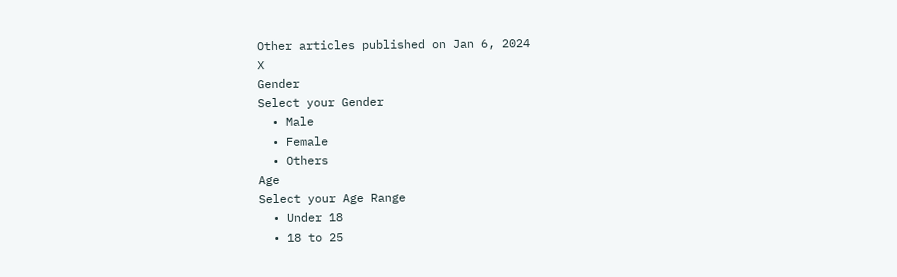Other articles published on Jan 6, 2024
X
Gender
Select your Gender
  • Male
  • Female
  • Others
Age
Select your Age Range
  • Under 18
  • 18 to 25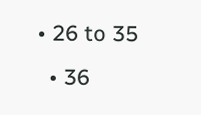• 26 to 35
  • 36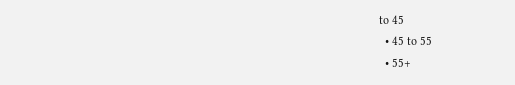to 45
  • 45 to 55
  • 55+